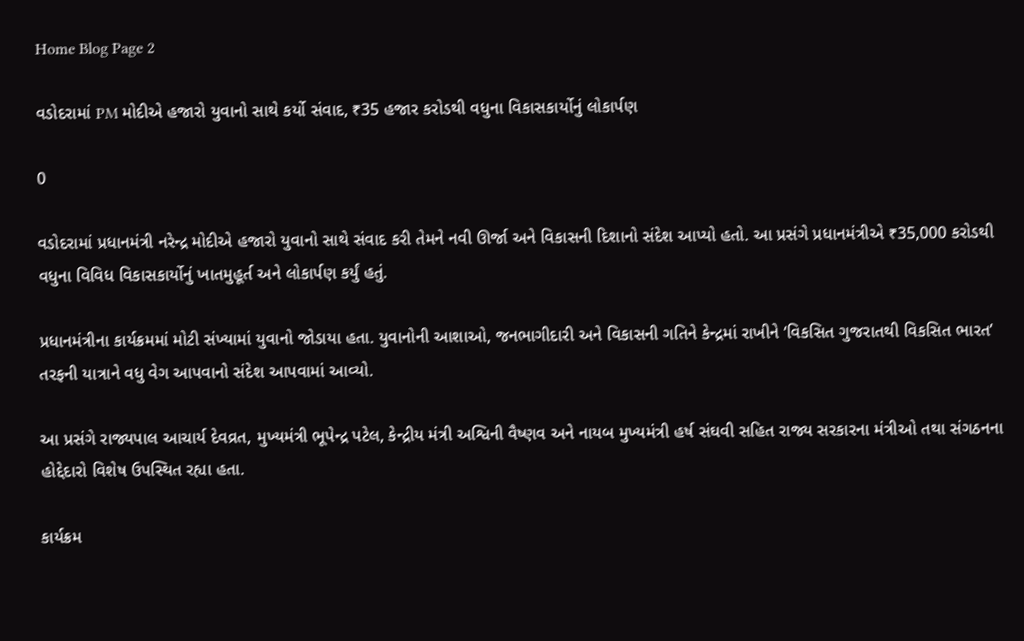Home Blog Page 2

વડોદરામાં PM મોદીએ હજારો યુવાનો સાથે કર્યો સંવાદ, ₹35 હજાર કરોડથી વધુના વિકાસકાર્યોનું લોકાર્પણ

0

વડોદરામાં પ્રધાનમંત્રી નરેન્દ્ર મોદીએ હજારો યુવાનો સાથે સંવાદ કરી તેમને નવી ઊર્જા અને વિકાસની દિશાનો સંદેશ આપ્યો હતો. આ પ્રસંગે પ્રધાનમંત્રીએ ₹35,000 કરોડથી વધુના વિવિધ વિકાસકાર્યોનું ખાતમુહૂર્ત અને લોકાર્પણ કર્યું હતું.

પ્રધાનમંત્રીના કાર્યક્રમમાં મોટી સંખ્યામાં યુવાનો જોડાયા હતા. યુવાનોની આશાઓ, જનભાગીદારી અને વિકાસની ગતિને કેન્દ્રમાં રાખીને ‘વિકસિત ગુજરાતથી વિકસિત ભારત’ તરફની યાત્રાને વધુ વેગ આપવાનો સંદેશ આપવામાં આવ્યો.

આ પ્રસંગે રાજ્યપાલ આચાર્ય દેવવ્રત, મુખ્યમંત્રી ભૂપેન્દ્ર પટેલ, કેન્દ્રીય મંત્રી અશ્વિની વૈષ્ણવ અને નાયબ મુખ્યમંત્રી હર્ષ સંઘવી સહિત રાજ્ય સરકારના મંત્રીઓ તથા સંગઠનના હોદ્દેદારો વિશેષ ઉપસ્થિત રહ્યા હતા.

કાર્યક્રમ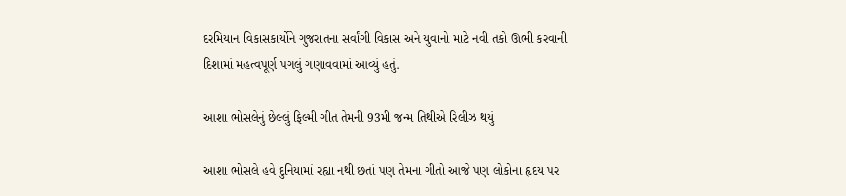દરમિયાન વિકાસકાર્યોને ગુજરાતના સર્વાંગી વિકાસ અને યુવાનો માટે નવી તકો ઊભી કરવાની દિશામાં મહત્વપૂર્ણ પગલું ગણાવવામાં આવ્યું હતું.

આશા ભોસલેનું છેલ્લું ફિલ્મી ગીત તેમની 93મી જન્મ તિથીએ રિલીઝ થયું

આશા ભોસલે હવે દુનિયામાં રહ્યા નથી છતાં પણ તેમના ગીતો આજે પણ લોકોના હૃદય પર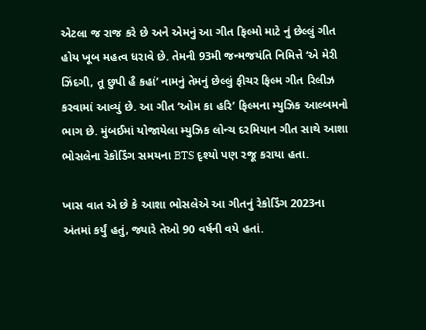એટલા જ રાજ કરે છે અને એમનું આ ગીત ફિલ્મો માટે નું છેલ્લું ગીત હોય ખૂબ મહત્વ ધરાવે છે. તેમની 93મી જન્મજયંતિ નિમિત્તે ‘એ મેરી ઝિંદગી, તૂ છુપી હૈ કહાં’ નામનું તેમનું છેલ્લું ફીચર ફિલ્મ ગીત રિલીઝ કરવામાં આવ્યું છે. આ ગીત ‘ઓમ કા હરિ’ ફિલ્મના મ્યુઝિક આલ્બમનો ભાગ છે. મુંબઈમાં યોજાયેલા મ્યુઝિક લોન્ચ દરમિયાન ગીત સાથે આશા ભોસલેના રેકોર્ડિંગ સમયના BTS દૃશ્યો પણ રજૂ કરાયા હતા.

ખાસ વાત એ છે કે આશા ભોસલેએ આ ગીતનું રેકોર્ડિંગ 2023ના અંતમાં કર્યું હતું, જ્યારે તેઓ 90 વર્ષની વયે હતાં.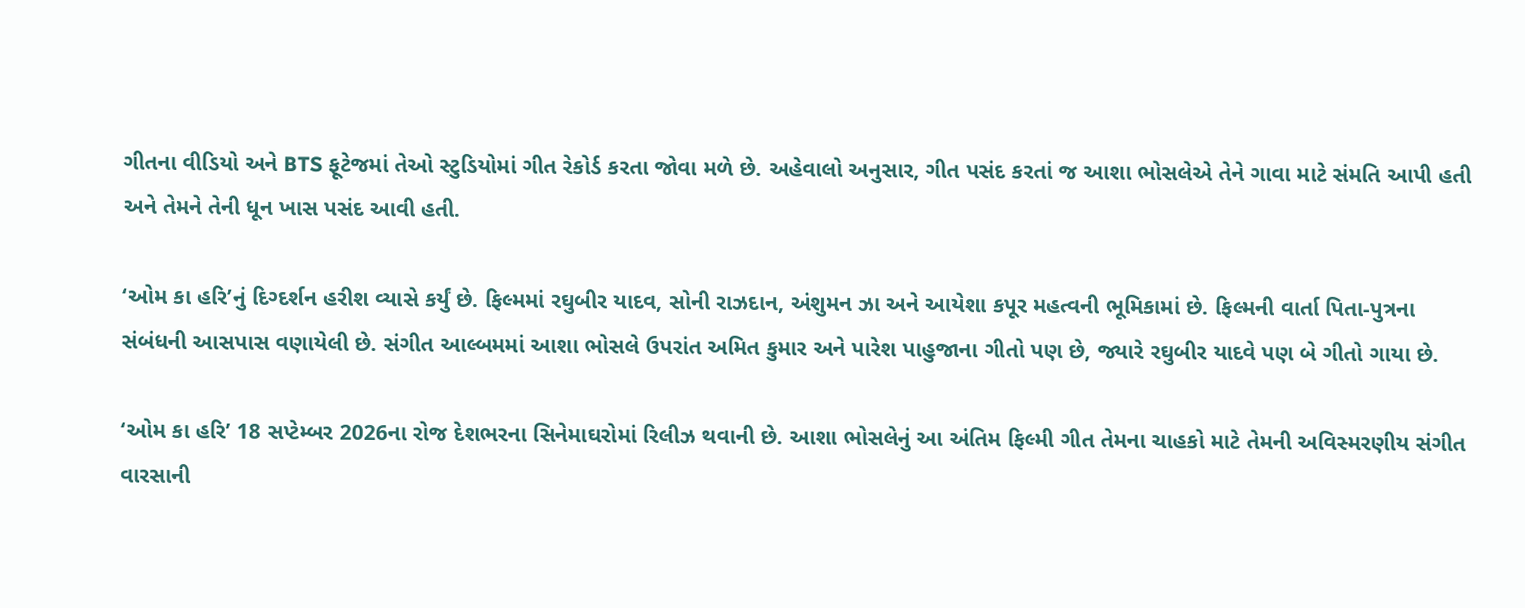ગીતના વીડિયો અને BTS ફૂટેજમાં તેઓ સ્ટુડિયોમાં ગીત રેકોર્ડ કરતા જોવા મળે છે. અહેવાલો અનુસાર, ગીત પસંદ કરતાં જ આશા ભોસલેએ તેને ગાવા માટે સંમતિ આપી હતી અને તેમને તેની ધૂન ખાસ પસંદ આવી હતી.

‘ઓમ કા હરિ’નું દિગ્દર્શન હરીશ વ્યાસે કર્યું છે. ફિલ્મમાં રઘુબીર યાદવ, સોની રાઝદાન, અંશુમન ઝા અને આયેશા કપૂર મહત્વની ભૂમિકામાં છે. ફિલ્મની વાર્તા પિતા-પુત્રના સંબંધની આસપાસ વણાયેલી છે. સંગીત આલ્બમમાં આશા ભોસલે ઉપરાંત અમિત કુમાર અને પારેશ પાહુજાના ગીતો પણ છે, જ્યારે રઘુબીર યાદવે પણ બે ગીતો ગાયા છે.

‘ઓમ કા હરિ’ 18 સપ્ટેમ્બર 2026ના રોજ દેશભરના સિનેમાઘરોમાં રિલીઝ થવાની છે. આશા ભોસલેનું આ અંતિમ ફિલ્મી ગીત તેમના ચાહકો માટે તેમની અવિસ્મરણીય સંગીત વારસાની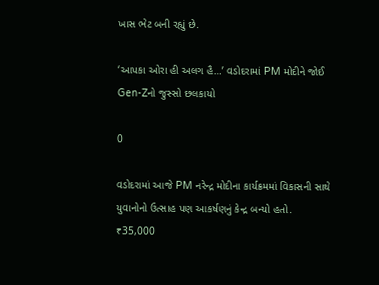ખાસ ભેટ બની રહ્યું છે.

‘આપકા ઓરા હી અલગ હૈ…’ વડોદરામાં PM મોદીને જોઈ Gen-Zનો જુસ્સો છલકાયો

0

વડોદરામાં આજે PM નરેન્દ્ર મોદીના કાર્યક્રમમાં વિકાસની સાથે યુવાનોનો ઉત્સાહ પણ આકર્ષણનું કેન્દ્ર બન્યો હતો. ₹35,000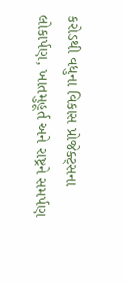કરોડથી વધુના વિકાસ પ્રોજેક્ટ્સના લોકાર્પણ, ખાતમુહૂર્ત અને રાષ્ટ્રને સમર્પણ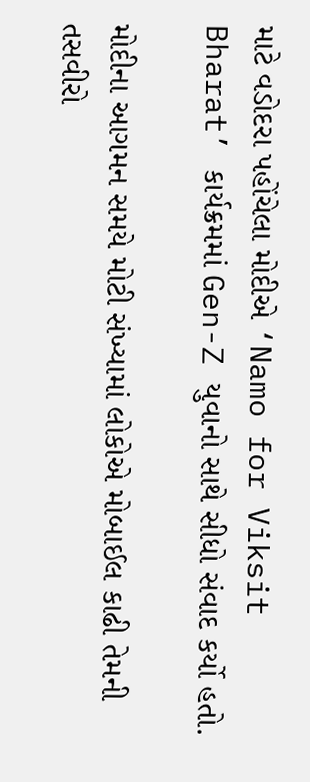માટે વડોદરા પહોંચેલા મોદીએ ‘Namo for Viksit Bharat’ કાર્યક્રમમાં Gen-Z યુવાનો સાથે સીધો સંવાદ કર્યો હતો.

મોદીના આગમન સમયે મોટી સંખ્યામાં લોકોએ મોબાઈલ કાઢી તેમની તસવીરો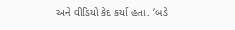અને વીડિયો કેદ કર્યા હતા. ‘બડે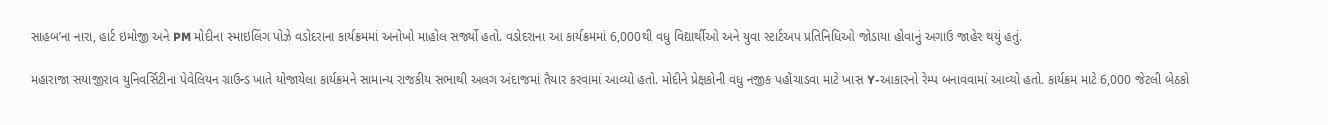સાહબ’ના નારા, હાર્ટ ઇમોજી અને PM મોદીના સ્માઇલિંગ પોઝે વડોદરાના કાર્યક્રમમાં અનોખો માહોલ સર્જ્યો હતો. વડોદરાના આ કાર્યક્રમમાં 6,000થી વધુ વિદ્યાર્થીઓ અને યુવા સ્ટાર્ટઅપ પ્રતિનિધિઓ જોડાયા હોવાનું અગાઉ જાહેર થયું હતું.

મહારાજા સયાજીરાવ યુનિવર્સિટીના પેવેલિયન ગ્રાઉન્ડ ખાતે યોજાયેલા કાર્યક્રમને સામાન્ય રાજકીય સભાથી અલગ અંદાજમાં તૈયાર કરવામાં આવ્યો હતો. મોદીને પ્રેક્ષકોની વધુ નજીક પહોંચાડવા માટે ખાસ Y-આકારનો રેમ્પ બનાવવામાં આવ્યો હતો. કાર્યક્રમ માટે 6,000 જેટલી બેઠકો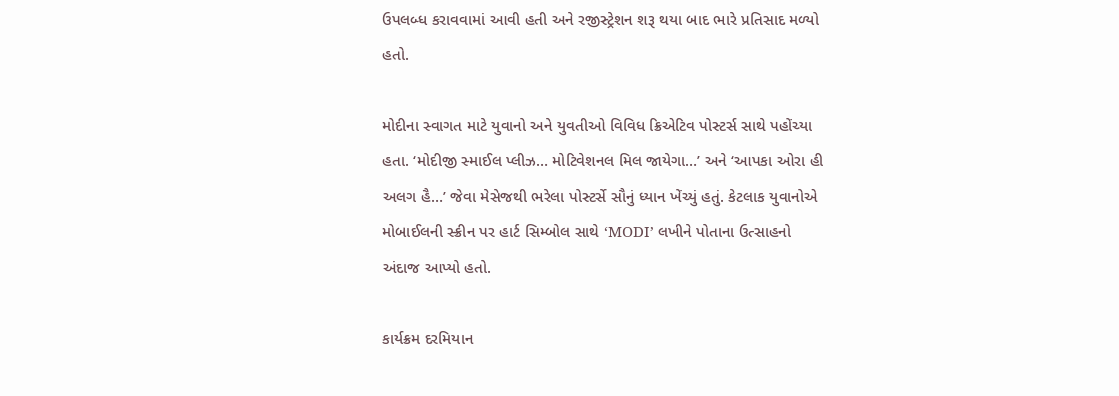ઉપલબ્ધ કરાવવામાં આવી હતી અને રજીસ્ટ્રેશન શરૂ થયા બાદ ભારે પ્રતિસાદ મળ્યો હતો.

મોદીના સ્વાગત માટે યુવાનો અને યુવતીઓ વિવિધ ક્રિએટિવ પોસ્ટર્સ સાથે પહોંચ્યા હતા. ‘મોદીજી સ્માઈલ પ્લીઝ… મોટિવેશનલ મિલ જાયેગા…’ અને ‘આપકા ઓરા હી અલગ હૈ…’ જેવા મેસેજથી ભરેલા પોસ્ટર્સે સૌનું ધ્યાન ખેંચ્યું હતું. કેટલાક યુવાનોએ મોબાઈલની સ્ક્રીન પર હાર્ટ સિમ્બોલ સાથે ‘MODI’ લખીને પોતાના ઉત્સાહનો અંદાજ આપ્યો હતો.

કાર્યક્રમ દરમિયાન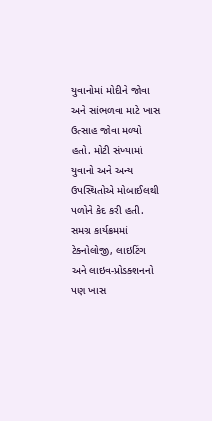યુવાનોમાં મોદીને જોવા અને સાંભળવા માટે ખાસ ઉત્સાહ જોવા મળ્યો હતો. મોટી સંખ્યામાં યુવાનો અને અન્ય ઉપસ્થિતોએ મોબાઈલથી પળોને કેદ કરી હતી. સમગ્ર કાર્યક્રમમાં ટેક્નોલોજી, લાઇટિંગ અને લાઇવ-પ્રોડક્શનનો પણ ખાસ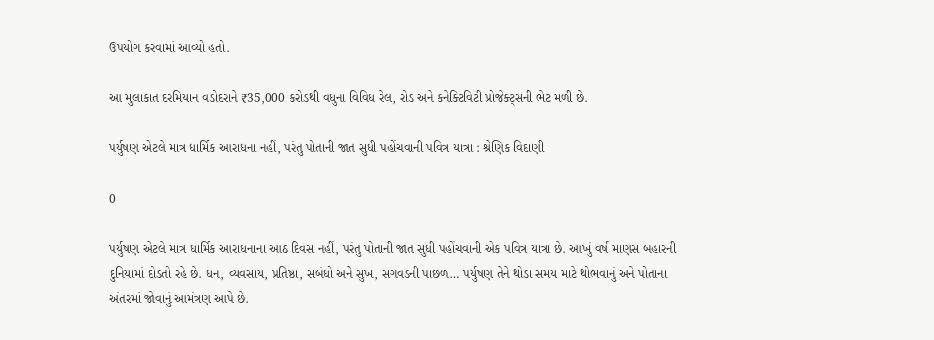ઉપયોગ કરવામાં આવ્યો હતો.

આ મુલાકાત દરમિયાન વડોદરાને ₹35,000 કરોડથી વધુના વિવિધ રેલ, રોડ અને કનેક્ટિવિટી પ્રોજેક્ટ્સની ભેટ મળી છે.

પર્યુષણ એટલે માત્ર ધાર્મિક આરાધના નહીં, પરંતુ પોતાની જાત સુધી પહોંચવાની પવિત્ર યાત્રા : શ્રેણિક વિદાણી

0

પર્યુષણ એટલે માત્ર ધાર્મિક આરાધનાના આઠ દિવસ નહીં, પરંતુ પોતાની જાત સુધી પહોંચવાની એક પવિત્ર યાત્રા છે. આખું વર્ષ માણસ બહારની દુનિયામાં દોડતો રહે છે. ધન, વ્યવસાય, પ્રતિષ્ઠા, સબંધો અને સુખ, સગવડની પાછળ… પર્યુષણ તેને થોડા સમય માટે થોભવાનું અને પોતાના અંતરમાં જોવાનું આમંત્રણ આપે છે.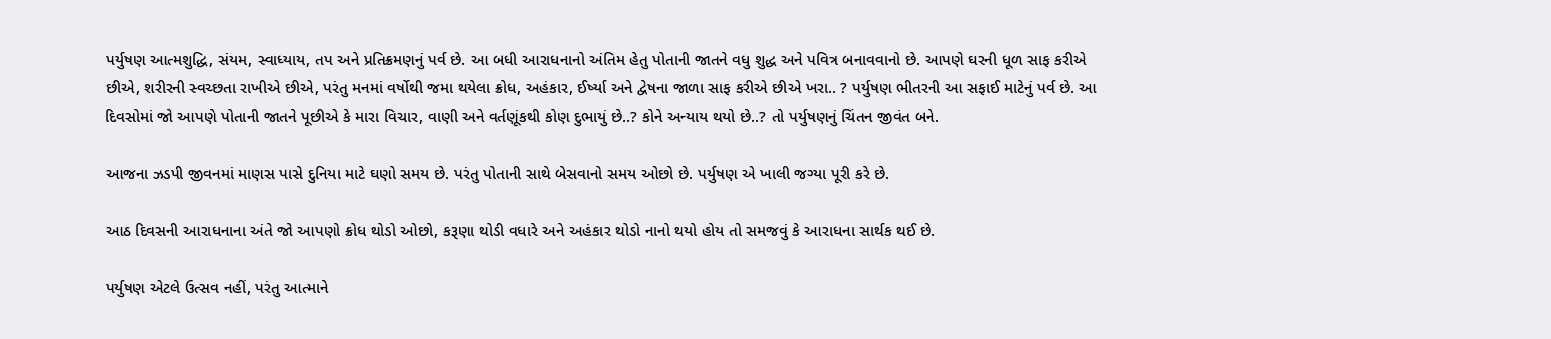પર્યુષણ આત્મશુદ્ધિ, સંયમ, સ્વાધ્યાય, તપ અને પ્રતિક્રમણનું પર્વ છે. આ બધી આરાધનાનો અંતિમ હેતુ પોતાની જાતને વધુ શુદ્ધ અને પવિત્ર બનાવવાનો છે. આપણે ઘરની ધૂળ સાફ કરીએ છીએ, શરીરની સ્વચ્છતા રાખીએ છીએ, પરંતુ મનમાં વર્ષોથી જમા થયેલા ક્રોધ, અહંકાર, ઈર્ષ્યા અને દ્વેષના જાળા સાફ કરીએ છીએ ખરા.. ? પર્યુષણ ભીતરની આ સફાઈ માટેનું પર્વ છે. આ દિવસોમાં જો આપણે પોતાની જાતને પૂછીએ કે મારા વિચાર, વાણી અને વર્તણૂંકથી કોણ દુભાયું છે..? કોને અન્યાય થયો છે..? તો પર્યુષણનું ચિંતન જીવંત બને.

આજના ઝડપી જીવનમાં માણસ પાસે દુનિયા માટે ઘણો સમય છે. પરંતુ પોતાની સાથે બેસવાનો સમય ઓછો છે. પર્યુષણ એ ખાલી જગ્યા પૂરી કરે છે.

આઠ દિવસની આરાધનાના અંતે જો આપણો ક્રોધ થોડો ઓછો, કરૂણા થોડી વધારે અને અહંકાર થોડો નાનો થયો હોય તો સમજવું કે આરાધના સાર્થક થઈ છે.

પર્યુષણ એટલે ઉત્સવ નહીં, પરંતુ આત્માને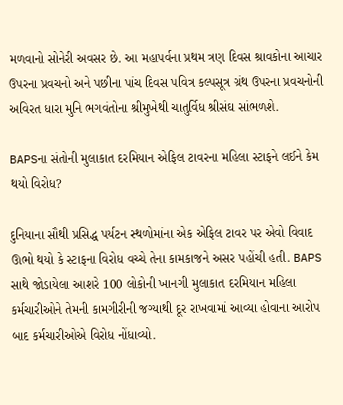મળવાનો સોનેરી અવસર છે. આ મહાપર્વના પ્રથમ ત્રણ દિવસ શ્રાવકોના આચાર ઉપરના પ્રવચનો અને પછીના પાંચ દિવસ પવિત્ર કલ્પસૂત્ર ગ્રંથ ઉપરના પ્રવચનોની અવિરત ધારા મુનિ ભગવંતોના શ્રીમુખેથી ચાતુર્વિધ શ્રીસંઘ સાંભળશે.

BAPSના સંતોની મુલાકાત દરમિયાન એફિલ ટાવરના મહિલા સ્ટાફને લઈને કેમ થયો વિરોધ?

દુનિયાના સૌથી પ્રસિદ્ધ પર્યટન સ્થળોમાંના એક એફિલ ટાવર પર એવો વિવાદ ઊભો થયો કે સ્ટાફના વિરોધ વચ્ચે તેના કામકાજને અસર પહોંચી હતી. BAPS સાથે જોડાયેલા આશરે 100 લોકોની ખાનગી મુલાકાત દરમિયાન મહિલા કર્મચારીઓને તેમની કામગીરીની જગ્યાથી દૂર રાખવામાં આવ્યા હોવાના આરોપ બાદ કર્મચારીઓએ વિરોધ નોંધાવ્યો.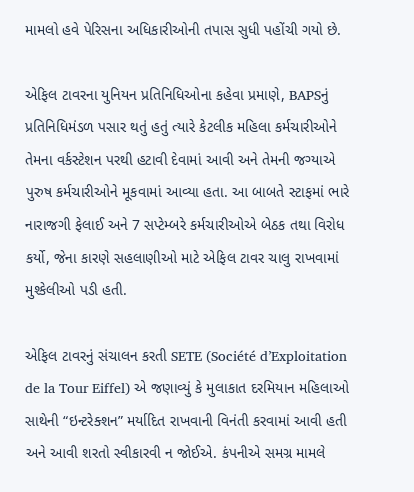મામલો હવે પેરિસના અધિકારીઓની તપાસ સુધી પહોંચી ગયો છે.

એફિલ ટાવરના યુનિયન પ્રતિનિધિઓના કહેવા પ્રમાણે, BAPSનું પ્રતિનિધિમંડળ પસાર થતું હતું ત્યારે કેટલીક મહિલા કર્મચારીઓને તેમના વર્કસ્ટેશન પરથી હટાવી દેવામાં આવી અને તેમની જગ્યાએ પુરુષ કર્મચારીઓને મૂકવામાં આવ્યા હતા. આ બાબતે સ્ટાફમાં ભારે નારાજગી ફેલાઈ અને 7 સપ્ટેમ્બરે કર્મચારીઓએ બેઠક તથા વિરોધ કર્યો, જેના કારણે સહલાણીઓ માટે એફિલ ટાવર ચાલુ રાખવામાં મુશ્કેલીઓ પડી હતી.

એફિલ ટાવરનું સંચાલન કરતી SETE (Société d’Exploitation de la Tour Eiffel) એ જણાવ્યું કે મુલાકાત દરમિયાન મહિલાઓ સાથેની “ઇન્ટરેક્શન” મર્યાદિત રાખવાની વિનંતી કરવામાં આવી હતી અને આવી શરતો સ્વીકારવી ન જોઈએ. કંપનીએ સમગ્ર મામલે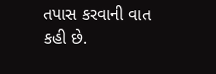તપાસ કરવાની વાત કહી છે.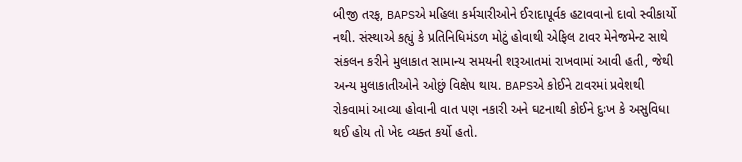બીજી તરફ, BAPSએ મહિલા કર્મચારીઓને ઈરાદાપૂર્વક હટાવવાનો દાવો સ્વીકાર્યો નથી. સંસ્થાએ કહ્યું કે પ્રતિનિધિમંડળ મોટું હોવાથી એફિલ ટાવર મેનેજમેન્ટ સાથે સંકલન કરીને મુલાકાત સામાન્ય સમયની શરૂઆતમાં રાખવામાં આવી હતી, જેથી અન્ય મુલાકાતીઓને ઓછું વિક્ષેપ થાય. BAPSએ કોઈને ટાવરમાં પ્રવેશથી રોકવામાં આવ્યા હોવાની વાત પણ નકારી અને ઘટનાથી કોઈને દુઃખ કે અસુવિધા થઈ હોય તો ખેદ વ્યક્ત કર્યો હતો.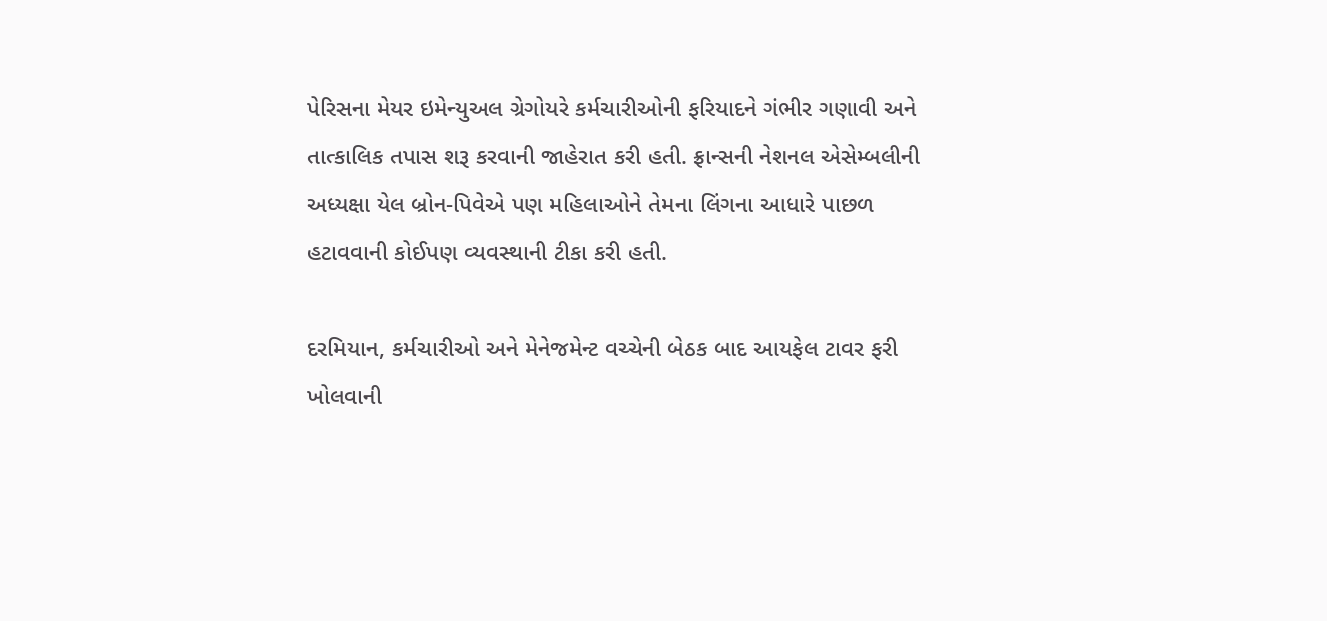પેરિસના મેયર ઇમેન્યુઅલ ગ્રેગોયરે કર્મચારીઓની ફરિયાદને ગંભીર ગણાવી અને તાત્કાલિક તપાસ શરૂ કરવાની જાહેરાત કરી હતી. ફ્રાન્સની નેશનલ એસેમ્બલીની અધ્યક્ષા યેલ બ્રોન-પિવેએ પણ મહિલાઓને તેમના લિંગના આધારે પાછળ હટાવવાની કોઈપણ વ્યવસ્થાની ટીકા કરી હતી.

દરમિયાન, કર્મચારીઓ અને મેનેજમેન્ટ વચ્ચેની બેઠક બાદ આયફેલ ટાવર ફરી ખોલવાની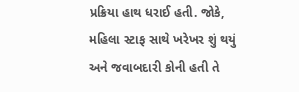પ્રક્રિયા હાથ ધરાઈ હતી. જોકે, મહિલા સ્ટાફ સાથે ખરેખર શું થયું અને જવાબદારી કોની હતી તે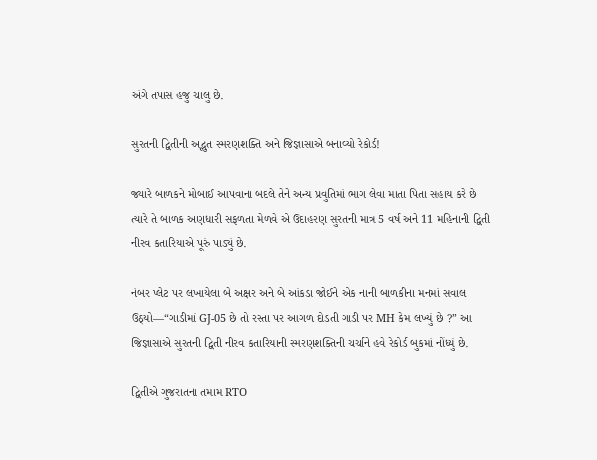અંગે તપાસ હજુ ચાલુ છે.

સુરતની દ્વિતીની અદ્ભુત સ્મરણશક્તિ અને જિજ્ઞાસાએ બનાવ્યો રેકોર્ડ!

જ્યારે બાળકને મોબાઈ આપવાના બદલે તેને અન્ય પ્રવુતિમાં ભાગ લેવા માતા પિતા સહાય કરે છે ત્યારે તે બાળક અણધારી સફળતા મેળવે એ ઉદાહરણ સુરતની માત્ર 5 વર્ષ અને 11 મહિનાની દ્વિતી નીરવ કતારિયાએ પૂરું પાડ્યું છે.

નંબર પ્લેટ પર લખાયેલા બે અક્ષર અને બે આંકડા જોઈને એક નાની બાળકીના મનમાં સવાલ ઉઠ્યો—“ગાડીમાં GJ-05 છે તો રસ્તા પર આગળ દોડતી ગાડી પર MH કેમ લખ્યું છે ?” આ જિજ્ઞાસાએ સુરતની દ્વિતી નીરવ કતારિયાની સ્મરણશક્તિની ચર્ચાને હવે રેકોર્ડ બુકમાં નોંધ્યું છે.

દ્વિતીએ ગુજરાતના તમામ RTO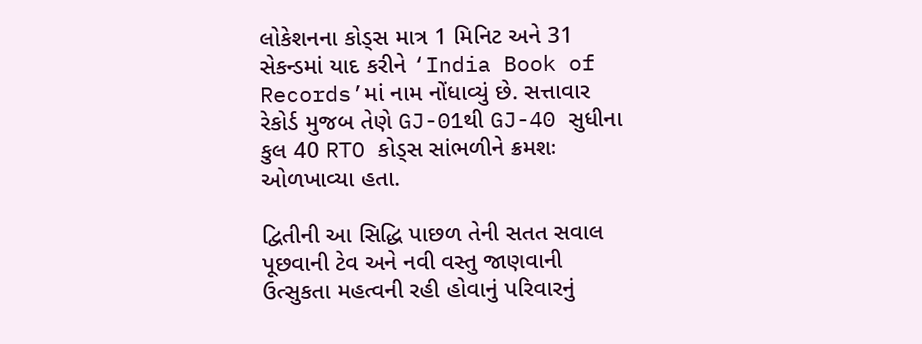લોકેશનના કોડ્સ માત્ર 1 મિનિટ અને 31 સેકન્ડમાં યાદ કરીને ‘India Book of Records’માં નામ નોંધાવ્યું છે. સત્તાવાર રેકોર્ડ મુજબ તેણે GJ-01થી GJ-40 સુધીના કુલ 40 RTO કોડ્સ સાંભળીને ક્રમશઃ ઓળખાવ્યા હતા.

દ્વિતીની આ સિદ્ધિ પાછળ તેની સતત સવાલ પૂછવાની ટેવ અને નવી વસ્તુ જાણવાની ઉત્સુકતા મહત્વની રહી હોવાનું પરિવારનું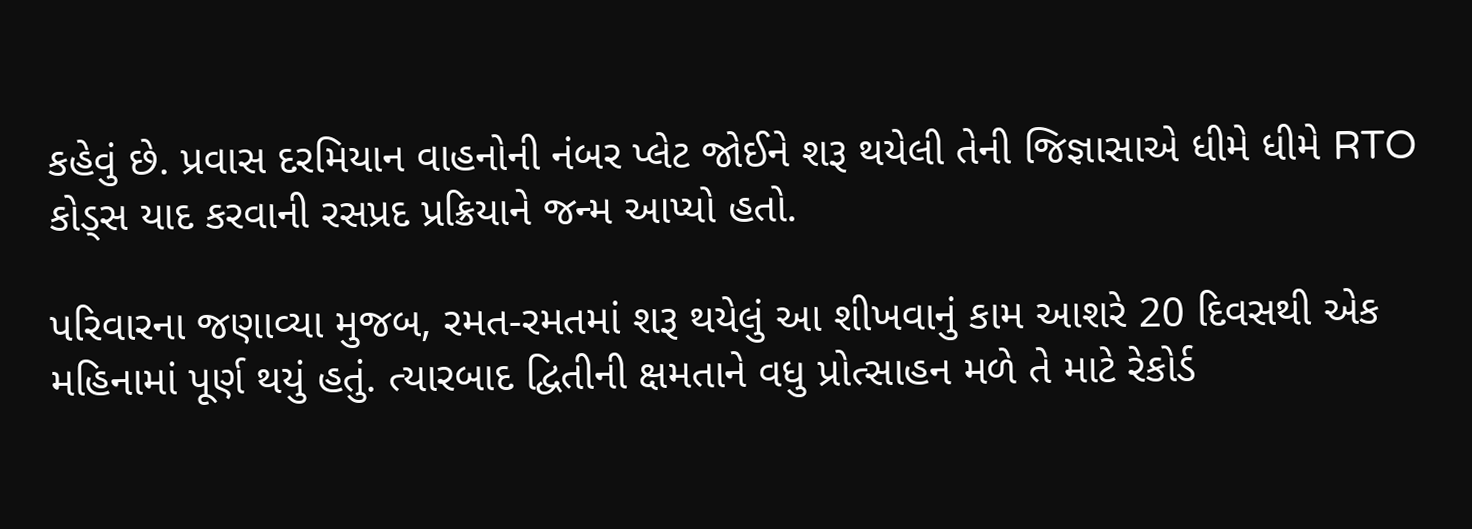કહેવું છે. પ્રવાસ દરમિયાન વાહનોની નંબર પ્લેટ જોઈને શરૂ થયેલી તેની જિજ્ઞાસાએ ધીમે ધીમે RTO કોડ્સ યાદ કરવાની રસપ્રદ પ્રક્રિયાને જન્મ આપ્યો હતો.

પરિવારના જણાવ્યા મુજબ, રમત-રમતમાં શરૂ થયેલું આ શીખવાનું કામ આશરે 20 દિવસથી એક મહિનામાં પૂર્ણ થયું હતું. ત્યારબાદ દ્વિતીની ક્ષમતાને વધુ પ્રોત્સાહન મળે તે માટે રેકોર્ડ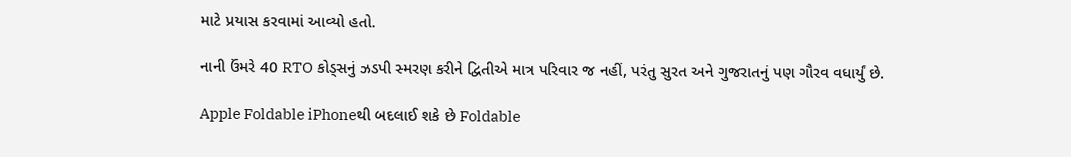માટે પ્રયાસ કરવામાં આવ્યો હતો.

નાની ઉંમરે 40 RTO કોડ્સનું ઝડપી સ્મરણ કરીને દ્વિતીએ માત્ર પરિવાર જ નહીં, પરંતુ સુરત અને ગુજરાતનું પણ ગૌરવ વધાર્યું છે.

Apple Foldable iPhoneથી બદલાઈ શકે છે Foldable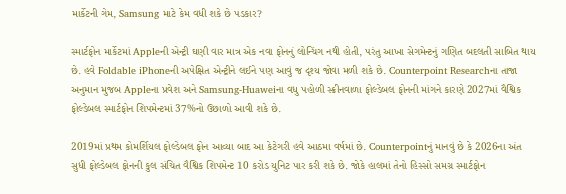માર્કેટની ગેમ, Samsung માટે કેમ વધી શકે છે પડકાર?

સ્માર્ટફોન માર્કેટમાં Appleની એન્ટ્રી ઘણી વાર માત્ર એક નવા ફોનનું લોન્ચિંગ નથી હોતી, પરંતુ આખા સેગમેન્ટનું ગણિત બદલતી સાબિત થાય છે. હવે Foldable iPhoneની અપેક્ષિત એન્ટ્રીને લઈને પણ આવું જ દૃશ્ય જોવા મળી શકે છે. Counterpoint Researchના તાજા અનુમાન મુજબ Appleના પ્રવેશ અને Samsung-Huaweiના વધુ પહોળી સ્ક્રીનવાળા ફોલ્ડેબલ ફોનની માંગને કારણે 2027માં વૈશ્વિક ફોલ્ડેબલ સ્માર્ટફોન શિપમેન્ટમાં 37%નો ઉછાળો આવી શકે છે.

2019માં પ્રથમ કોમર્શિયલ ફોલ્ડેબલ ફોન આવ્યા બાદ આ કેટેગરી હવે આઠમા વર્ષમાં છે. Counterpointનું માનવું છે કે 2026ના અંત સુધી ફોલ્ડેબલ ફોનની કુલ સંચિત વૈશ્વિક શિપમેન્ટ 10 કરોડ યુનિટ પાર કરી શકે છે. જોકે હાલમાં તેનો હિસ્સો સમગ્ર સ્માર્ટફોન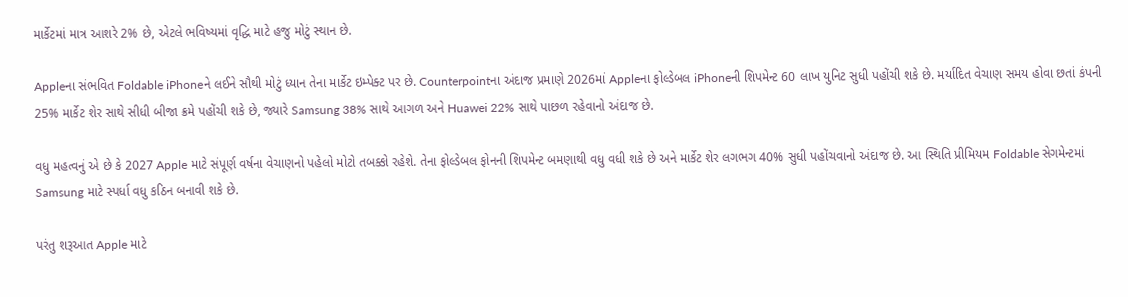માર્કેટમાં માત્ર આશરે 2% છે, એટલે ભવિષ્યમાં વૃદ્ધિ માટે હજુ મોટું સ્થાન છે.

Appleના સંભવિત Foldable iPhoneને લઈને સૌથી મોટું ધ્યાન તેના માર્કેટ ઇમ્પેક્ટ પર છે. Counterpointના અંદાજ પ્રમાણે 2026માં Appleના ફોલ્ડેબલ iPhoneની શિપમેન્ટ 60 લાખ યુનિટ સુધી પહોંચી શકે છે. મર્યાદિત વેચાણ સમય હોવા છતાં કંપની 25% માર્કેટ શેર સાથે સીધી બીજા ક્રમે પહોંચી શકે છે, જ્યારે Samsung 38% સાથે આગળ અને Huawei 22% સાથે પાછળ રહેવાનો અંદાજ છે.

વધુ મહત્વનું એ છે કે 2027 Apple માટે સંપૂર્ણ વર્ષના વેચાણનો પહેલો મોટો તબક્કો રહેશે. તેના ફોલ્ડેબલ ફોનની શિપમેન્ટ બમણાથી વધુ વધી શકે છે અને માર્કેટ શેર લગભગ 40% સુધી પહોંચવાનો અંદાજ છે. આ સ્થિતિ પ્રીમિયમ Foldable સેગમેન્ટમાં Samsung માટે સ્પર્ધા વધુ કઠિન બનાવી શકે છે.

પરંતુ શરૂઆત Apple માટે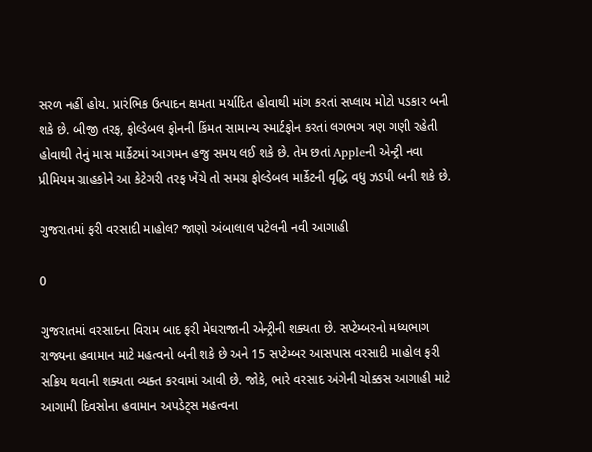સરળ નહીં હોય. પ્રારંભિક ઉત્પાદન ક્ષમતા મર્યાદિત હોવાથી માંગ કરતાં સપ્લાય મોટો પડકાર બની શકે છે. બીજી તરફ, ફોલ્ડેબલ ફોનની કિંમત સામાન્ય સ્માર્ટફોન કરતાં લગભગ ત્રણ ગણી રહેતી હોવાથી તેનું માસ માર્કેટમાં આગમન હજુ સમય લઈ શકે છે. તેમ છતાં Appleની એન્ટ્રી નવા પ્રીમિયમ ગ્રાહકોને આ કેટેગરી તરફ ખેંચે તો સમગ્ર ફોલ્ડેબલ માર્કેટની વૃદ્ધિ વધુ ઝડપી બની શકે છે.

ગુજરાતમાં ફરી વરસાદી માહોલ? જાણો અંબાલાલ પટેલની નવી આગાહી

0

ગુજરાતમાં વરસાદના વિરામ બાદ ફરી મેઘરાજાની એન્ટ્રીની શક્યતા છે. સપ્ટેમ્બરનો મધ્યભાગ રાજ્યના હવામાન માટે મહત્વનો બની શકે છે અને 15 સપ્ટેમ્બર આસપાસ વરસાદી માહોલ ફરી સક્રિય થવાની શક્યતા વ્યક્ત કરવામાં આવી છે. જોકે, ભારે વરસાદ અંગેની ચોક્કસ આગાહી માટે આગામી દિવસોના હવામાન અપડેટ્સ મહત્વના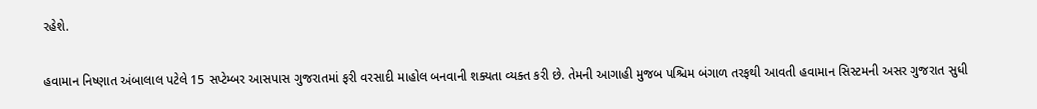રહેશે.

હવામાન નિષ્ણાત અંબાલાલ પટેલે 15 સપ્ટેમ્બર આસપાસ ગુજરાતમાં ફરી વરસાદી માહોલ બનવાની શક્યતા વ્યક્ત કરી છે. તેમની આગાહી મુજબ પશ્ચિમ બંગાળ તરફથી આવતી હવામાન સિસ્ટમની અસર ગુજરાત સુધી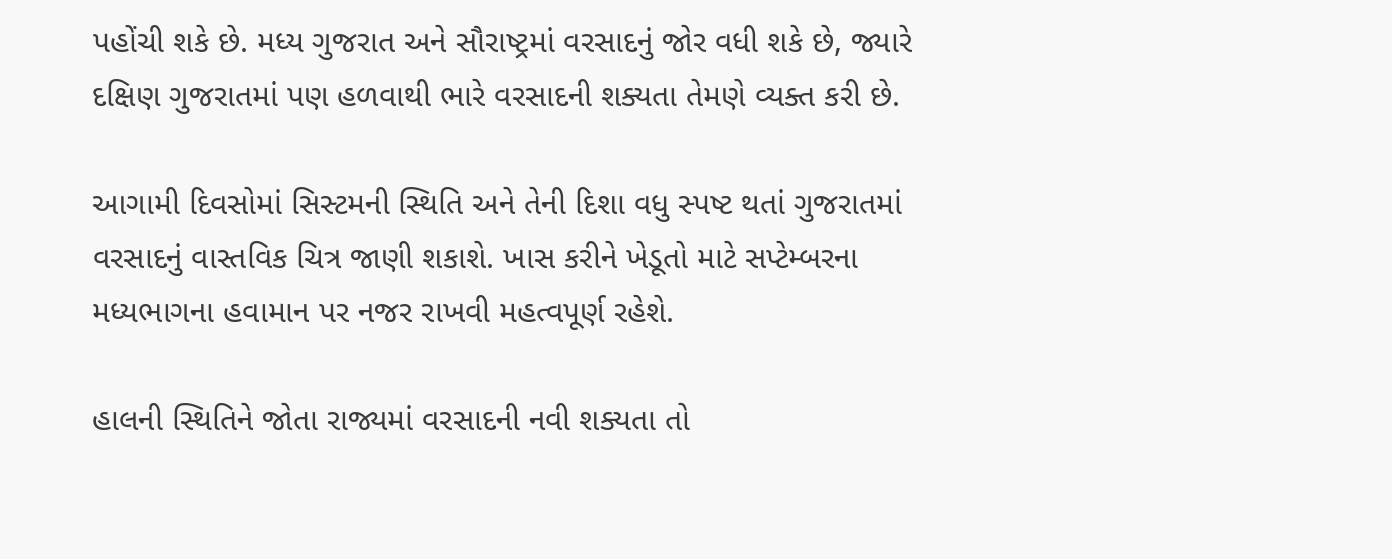પહોંચી શકે છે. મધ્ય ગુજરાત અને સૌરાષ્ટ્રમાં વરસાદનું જોર વધી શકે છે, જ્યારે દક્ષિણ ગુજરાતમાં પણ હળવાથી ભારે વરસાદની શક્યતા તેમણે વ્યક્ત કરી છે.

આગામી દિવસોમાં સિસ્ટમની સ્થિતિ અને તેની દિશા વધુ સ્પષ્ટ થતાં ગુજરાતમાં વરસાદનું વાસ્તવિક ચિત્ર જાણી શકાશે. ખાસ કરીને ખેડૂતો માટે સપ્ટેમ્બરના મધ્યભાગના હવામાન પર નજર રાખવી મહત્વપૂર્ણ રહેશે.

હાલની સ્થિતિને જોતા રાજ્યમાં વરસાદની નવી શક્યતા તો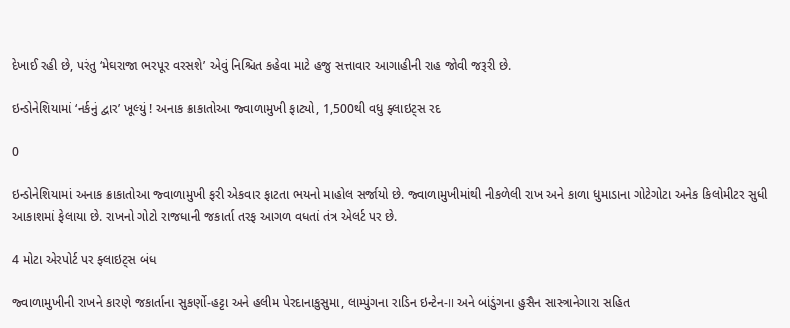દેખાઈ રહી છે, પરંતુ ‘મેઘરાજા ભરપૂર વરસશે’ એવું નિશ્ચિત કહેવા માટે હજુ સત્તાવાર આગાહીની રાહ જોવી જરૂરી છે.

ઇન્ડોનેશિયામાં ‘નર્કનું દ્વાર’ ખૂલ્યું ! અનાક ક્રાકાતોઆ જ્વાળામુખી ફાટ્યો, 1,500થી વધુ ફ્લાઇટ્સ રદ

0

ઇન્ડોનેશિયામાં અનાક ક્રાકાતોઆ જ્વાળામુખી ફરી એકવાર ફાટતા ભયનો માહોલ સર્જાયો છે. જ્વાળામુખીમાંથી નીકળેલી રાખ અને કાળા ધુમાડાના ગોટેગોટા અનેક કિલોમીટર સુધી આકાશમાં ફેલાયા છે. રાખનો ગોટો રાજધાની જકાર્તા તરફ આગળ વધતાં તંત્ર એલર્ટ પર છે.

4 મોટા એરપોર્ટ પર ફ્લાઇટ્સ બંધ

જ્વાળામુખીની રાખને કારણે જકાર્તાના સુકર્ણો-હટ્ટા અને હલીમ પેરદાનાકુસુમા, લામ્પુંગના રાડિન ઇન્ટેન-II અને બાંડુંગના હુસૈન સાસ્ત્રાનેગારા સહિત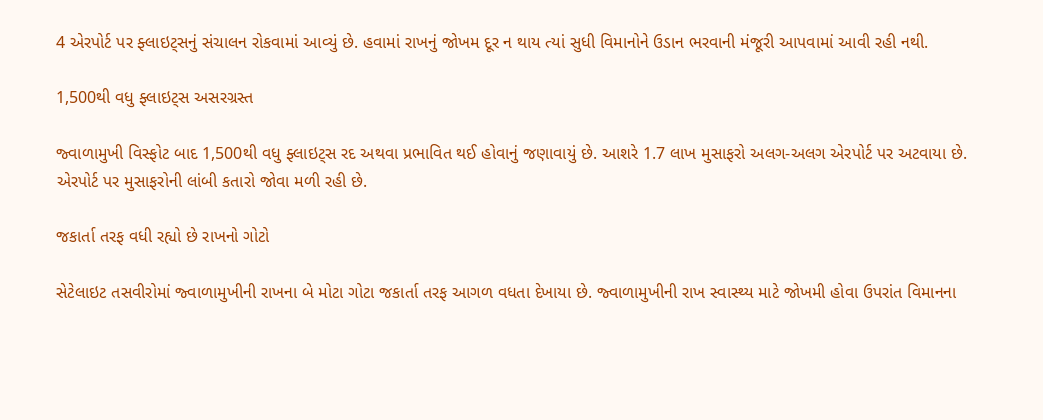4 એરપોર્ટ પર ફ્લાઇટ્સનું સંચાલન રોકવામાં આવ્યું છે. હવામાં રાખનું જોખમ દૂર ન થાય ત્યાં સુધી વિમાનોને ઉડાન ભરવાની મંજૂરી આપવામાં આવી રહી નથી.

1,500થી વધુ ફ્લાઇટ્સ અસરગ્રસ્ત

જ્વાળામુખી વિસ્ફોટ બાદ 1,500થી વધુ ફ્લાઇટ્સ રદ અથવા પ્રભાવિત થઈ હોવાનું જણાવાયું છે. આશરે 1.7 લાખ મુસાફરો અલગ-અલગ એરપોર્ટ પર અટવાયા છે. એરપોર્ટ પર મુસાફરોની લાંબી કતારો જોવા મળી રહી છે.

જકાર્તા તરફ વધી રહ્યો છે રાખનો ગોટો

સેટેલાઇટ તસવીરોમાં જ્વાળામુખીની રાખના બે મોટા ગોટા જકાર્તા તરફ આગળ વધતા દેખાયા છે. જ્વાળામુખીની રાખ સ્વાસ્થ્ય માટે જોખમી હોવા ઉપરાંત વિમાનના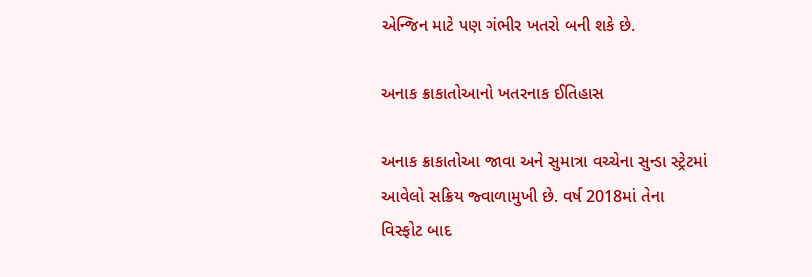એન્જિન માટે પણ ગંભીર ખતરો બની શકે છે.

અનાક ક્રાકાતોઆનો ખતરનાક ઈતિહાસ

અનાક ક્રાકાતોઆ જાવા અને સુમાત્રા વચ્ચેના સુન્ડા સ્ટ્રેટમાં આવેલો સક્રિય જ્વાળામુખી છે. વર્ષ 2018માં તેના વિસ્ફોટ બાદ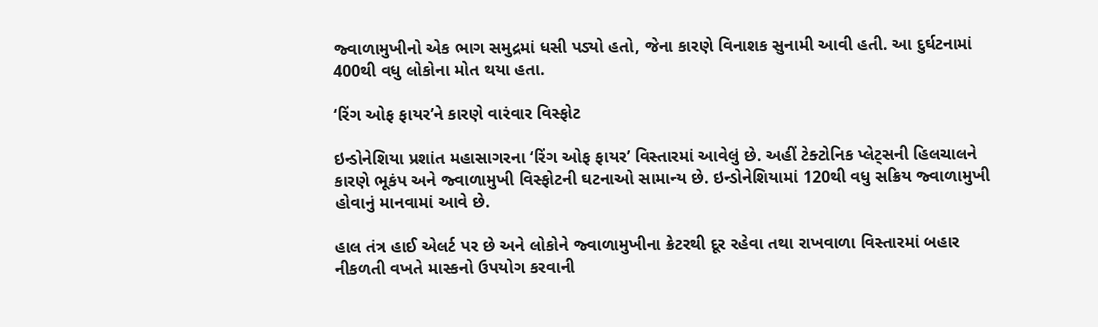જ્વાળામુખીનો એક ભાગ સમુદ્રમાં ધસી પડ્યો હતો, જેના કારણે વિનાશક સુનામી આવી હતી. આ દુર્ઘટનામાં 400થી વધુ લોકોના મોત થયા હતા.

‘રિંગ ઓફ ફાયર’ને કારણે વારંવાર વિસ્ફોટ

ઇન્ડોનેશિયા પ્રશાંત મહાસાગરના ‘રિંગ ઓફ ફાયર’ વિસ્તારમાં આવેલું છે. અહીં ટેક્ટોનિક પ્લેટ્સની હિલચાલને કારણે ભૂકંપ અને જ્વાળામુખી વિસ્ફોટની ઘટનાઓ સામાન્ય છે. ઇન્ડોનેશિયામાં 120થી વધુ સક્રિય જ્વાળામુખી હોવાનું માનવામાં આવે છે.

હાલ તંત્ર હાઈ એલર્ટ પર છે અને લોકોને જ્વાળામુખીના ક્રેટરથી દૂર રહેવા તથા રાખવાળા વિસ્તારમાં બહાર નીકળતી વખતે માસ્કનો ઉપયોગ કરવાની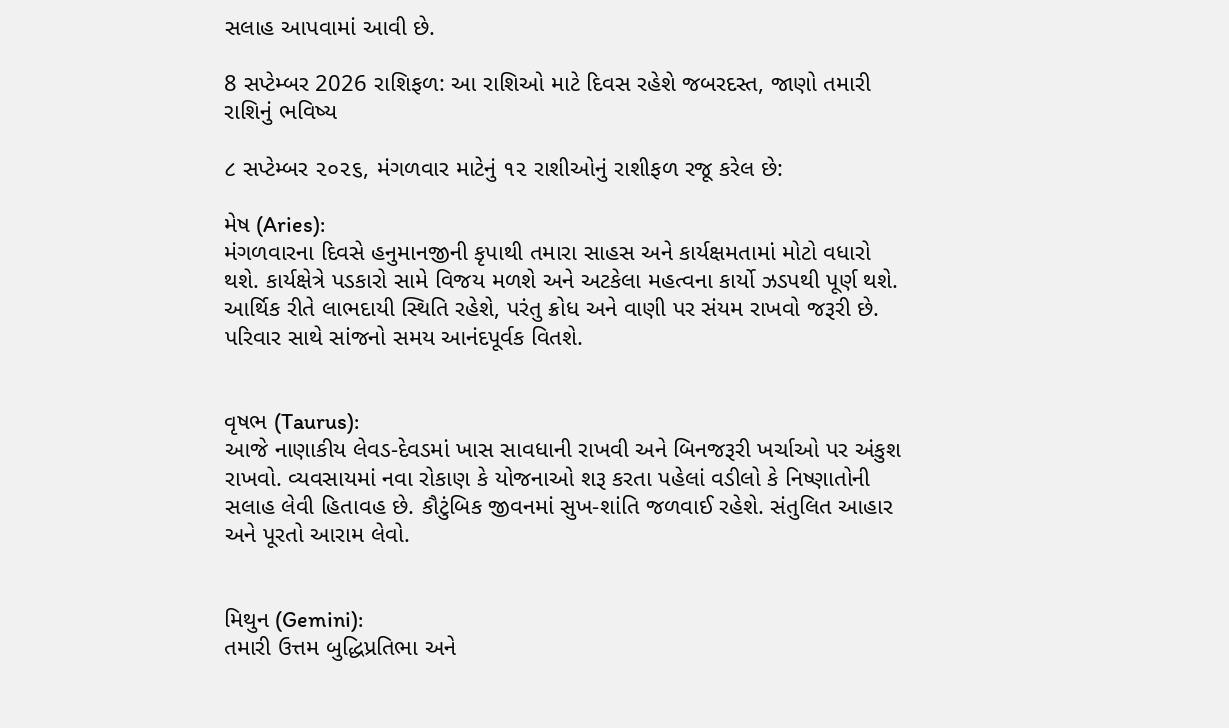સલાહ આપવામાં આવી છે.

8 સપ્ટેમ્બર 2026 રાશિફળ: આ રાશિઓ માટે દિવસ રહેશે જબરદસ્ત, જાણો તમારી રાશિનું ભવિષ્ય

૮ સપ્ટેમ્બર ૨૦૨૬, મંગળવાર માટેનું ૧૨ રાશીઓનું રાશીફળ રજૂ કરેલ છે:

મેષ (Aries):
મંગળવારના દિવસે હનુમાનજીની કૃપાથી તમારા સાહસ અને કાર્યક્ષમતામાં મોટો વધારો થશે. કાર્યક્ષેત્રે પડકારો સામે વિજય મળશે અને અટકેલા મહત્વના કાર્યો ઝડપથી પૂર્ણ થશે. આર્થિક રીતે લાભદાયી સ્થિતિ રહેશે, પરંતુ ક્રોધ અને વાણી પર સંયમ રાખવો જરૂરી છે. પરિવાર સાથે સાંજનો સમય આનંદપૂર્વક વિતશે.


વૃષભ (Taurus):
આજે નાણાકીય લેવડ-દેવડમાં ખાસ સાવધાની રાખવી અને બિનજરૂરી ખર્ચાઓ પર અંકુશ રાખવો. વ્યવસાયમાં નવા રોકાણ કે યોજનાઓ શરૂ કરતા પહેલાં વડીલો કે નિષ્ણાતોની સલાહ લેવી હિતાવહ છે. કૌટુંબિક જીવનમાં સુખ-શાંતિ જળવાઈ રહેશે. સંતુલિત આહાર અને પૂરતો આરામ લેવો.


મિથુન (Gemini):
તમારી ઉત્તમ બુદ્ધિપ્રતિભા અને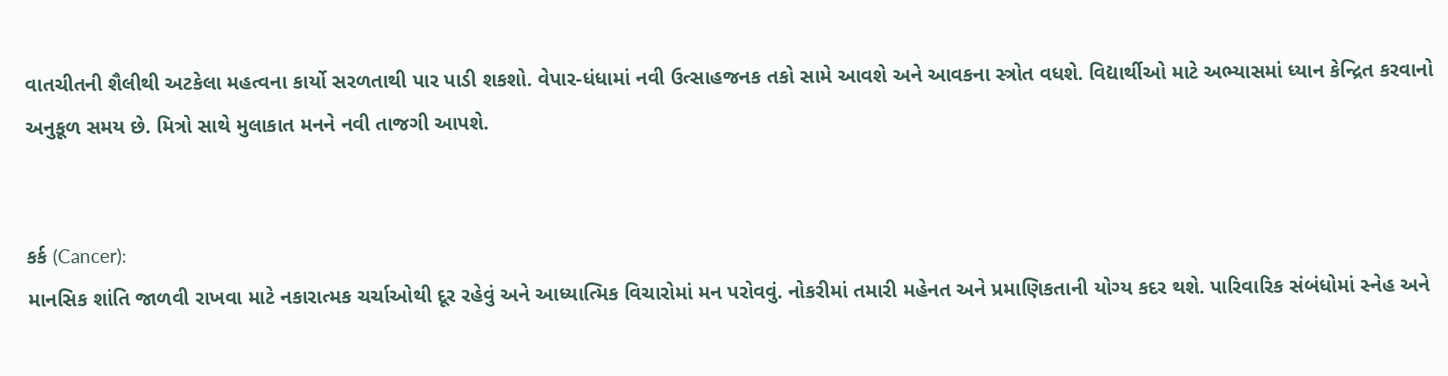વાતચીતની શૈલીથી અટકેલા મહત્વના કાર્યો સરળતાથી પાર પાડી શકશો. વેપાર-ધંધામાં નવી ઉત્સાહજનક તકો સામે આવશે અને આવકના સ્ત્રોત વધશે. વિદ્યાર્થીઓ માટે અભ્યાસમાં ધ્યાન કેન્દ્રિત કરવાનો અનુકૂળ સમય છે. મિત્રો સાથે મુલાકાત મનને નવી તાજગી આપશે.


કર્ક (Cancer):
માનસિક શાંતિ જાળવી રાખવા માટે નકારાત્મક ચર્ચાઓથી દૂર રહેવું અને આધ્યાત્મિક વિચારોમાં મન પરોવવું. નોકરીમાં તમારી મહેનત અને પ્રમાણિકતાની યોગ્ય કદર થશે. પારિવારિક સંબંધોમાં સ્નેહ અને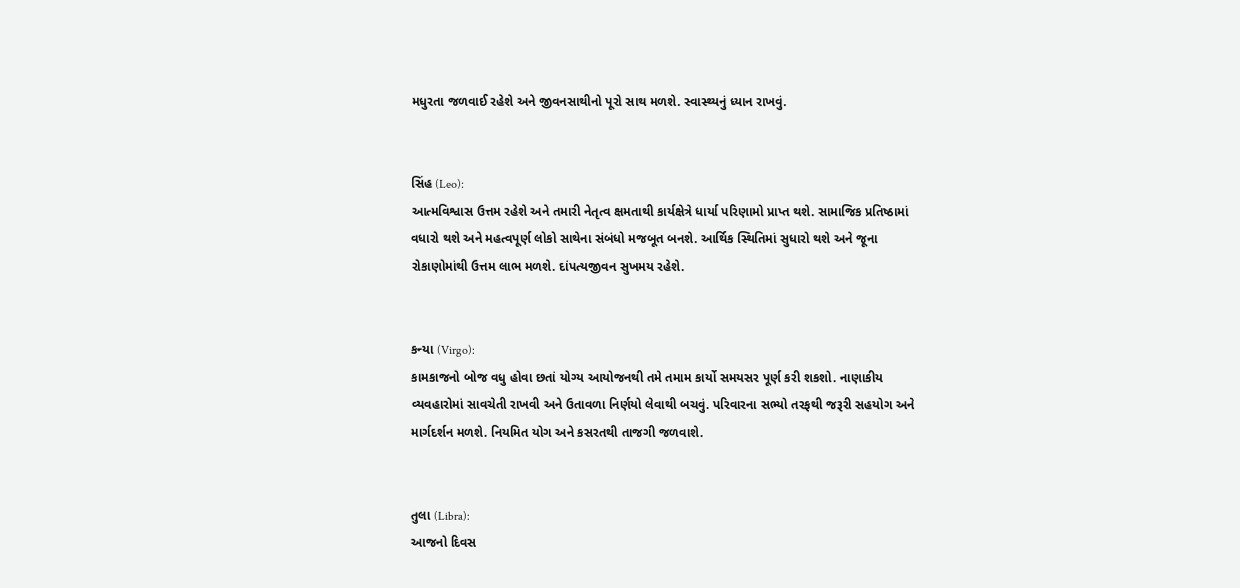મધુરતા જળવાઈ રહેશે અને જીવનસાથીનો પૂરો સાથ મળશે. સ્વાસ્થ્યનું ધ્યાન રાખવું.


સિંહ (Leo):
આત્મવિશ્વાસ ઉત્તમ રહેશે અને તમારી નેતૃત્વ ક્ષમતાથી કાર્યક્ષેત્રે ધાર્યા પરિણામો પ્રાપ્ત થશે. સામાજિક પ્રતિષ્ઠામાં વધારો થશે અને મહત્વપૂર્ણ લોકો સાથેના સંબંધો મજબૂત બનશે. આર્થિક સ્થિતિમાં સુધારો થશે અને જૂના રોકાણોમાંથી ઉત્તમ લાભ મળશે. દાંપત્યજીવન સુખમય રહેશે.


કન્યા (Virgo):
કામકાજનો બોજ વધુ હોવા છતાં યોગ્ય આયોજનથી તમે તમામ કાર્યો સમયસર પૂર્ણ કરી શકશો. નાણાકીય વ્યવહારોમાં સાવચેતી રાખવી અને ઉતાવળા નિર્ણયો લેવાથી બચવું. પરિવારના સભ્યો તરફથી જરૂરી સહયોગ અને માર્ગદર્શન મળશે. નિયમિત યોગ અને કસરતથી તાજગી જળવાશે.


તુલા (Libra):
આજનો દિવસ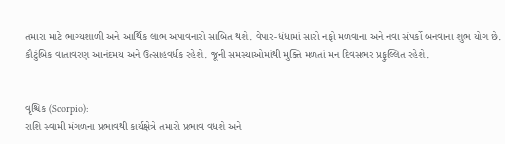તમારા માટે ભાગ્યશાળી અને આર્થિક લાભ અપાવનારો સાબિત થશે. વેપાર-ધંધામાં સારો નફો મળવાના અને નવા સંપર્કો બનવાના શુભ યોગ છે. કૌટુંબિક વાતાવરણ આનંદમય અને ઉત્સાહવર્ધક રહેશે. જૂની સમસ્યાઓમાંથી મુક્તિ મળતાં મન દિવસભર પ્રફુલ્લિત રહેશે.


વૃશ્ચિક (Scorpio):
રાશિ સ્વામી મંગળના પ્રભાવથી કાર્યક્ષેત્રે તમારો પ્રભાવ વધશે અને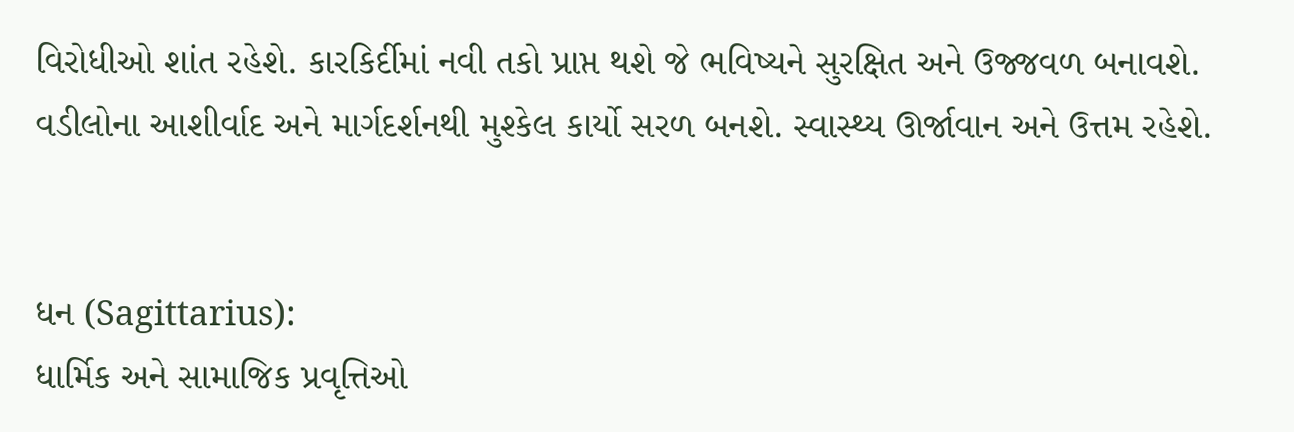વિરોધીઓ શાંત રહેશે. કારકિર્દીમાં નવી તકો પ્રાપ્ત થશે જે ભવિષ્યને સુરક્ષિત અને ઉજ્જવળ બનાવશે. વડીલોના આશીર્વાદ અને માર્ગદર્શનથી મુશ્કેલ કાર્યો સરળ બનશે. સ્વાસ્થ્ય ઊર્જાવાન અને ઉત્તમ રહેશે.


ધન (Sagittarius):
ધાર્મિક અને સામાજિક પ્રવૃત્તિઓ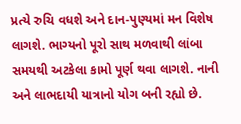પ્રત્યે રુચિ વધશે અને દાન-પુણ્યમાં મન વિશેષ લાગશે. ભાગ્યનો પૂરો સાથ મળવાથી લાંબા સમયથી અટકેલા કામો પૂર્ણ થવા લાગશે. નાની અને લાભદાયી યાત્રાનો યોગ બની રહ્યો છે.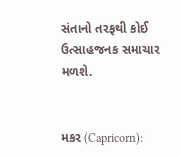સંતાનો તરફથી કોઈ ઉત્સાહજનક સમાચાર મળશે.


મકર (Capricorn):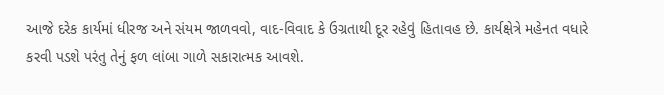આજે દરેક કાર્યમાં ધીરજ અને સંયમ જાળવવો, વાદ-વિવાદ કે ઉગ્રતાથી દૂર રહેવું હિતાવહ છે. કાર્યક્ષેત્રે મહેનત વધારે કરવી પડશે પરંતુ તેનું ફળ લાંબા ગાળે સકારાત્મક આવશે.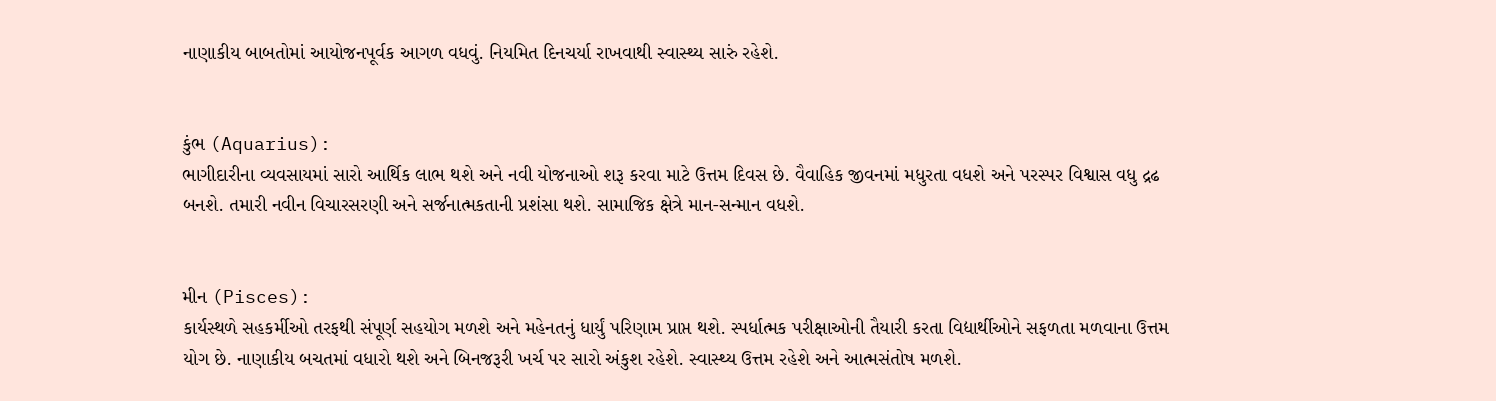નાણાકીય બાબતોમાં આયોજનપૂર્વક આગળ વધવું. નિયમિત દિનચર્યા રાખવાથી સ્વાસ્થ્ય સારું રહેશે.


કુંભ (Aquarius):
ભાગીદારીના વ્યવસાયમાં સારો આર્થિક લાભ થશે અને નવી યોજનાઓ શરૂ કરવા માટે ઉત્તમ દિવસ છે. વૈવાહિક જીવનમાં મધુરતા વધશે અને પરસ્પર વિશ્વાસ વધુ દ્રઢ બનશે. તમારી નવીન વિચારસરણી અને સર્જનાત્મકતાની પ્રશંસા થશે. સામાજિક ક્ષેત્રે માન-સન્માન વધશે.


મીન (Pisces):
કાર્યસ્થળે સહકર્મીઓ તરફથી સંપૂર્ણ સહયોગ મળશે અને મહેનતનું ધાર્યું પરિણામ પ્રાપ્ત થશે. સ્પર્ધાત્મક પરીક્ષાઓની તૈયારી કરતા વિદ્યાર્થીઓને સફળતા મળવાના ઉત્તમ યોગ છે. નાણાકીય બચતમાં વધારો થશે અને બિનજરૂરી ખર્ચ પર સારો અંકુશ રહેશે. સ્વાસ્થ્ય ઉત્તમ રહેશે અને આત્મસંતોષ મળશે.